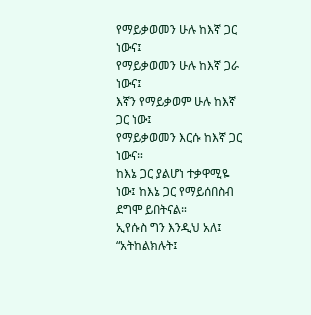የማይቃወመን ሁሉ ከእኛ ጋር ነውና፤
የማይቃወመን ሁሉ ከእኛ ጋራ ነውና፤
እኛን የማይቃወም ሁሉ ከእኛ ጋር ነው፤
የማይቃወመን እርሱ ከእኛ ጋር ነውና።
ከእኔ ጋር ያልሆነ ተቃዋሚዬ ነው፤ ከእኔ ጋር የማይሰበስብ ደግሞ ይበትናል።
ኢየሱስ ግን እንዲህ አለ፤ “አትከልክሉት፤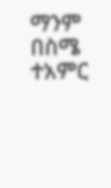ማንም በስሜ ተአምር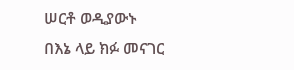ሠርቶ ወዲያውኑ በእኔ ላይ ክፉ መናገር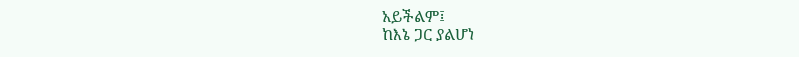አይችልም፤
ከእኔ ጋር ያልሆነ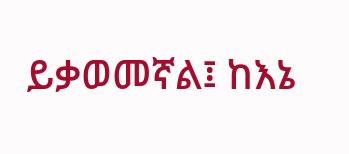ይቃወመኛል፤ ከእኔ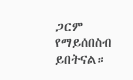ጋርም የማይሰበስብ ይበትናል።